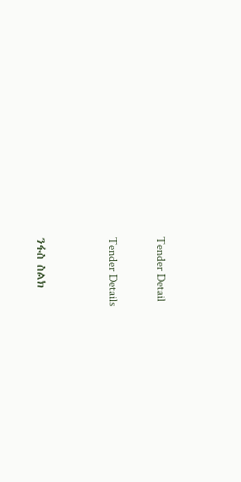Tender Detail

Tender Details


ንፋስ ስልክ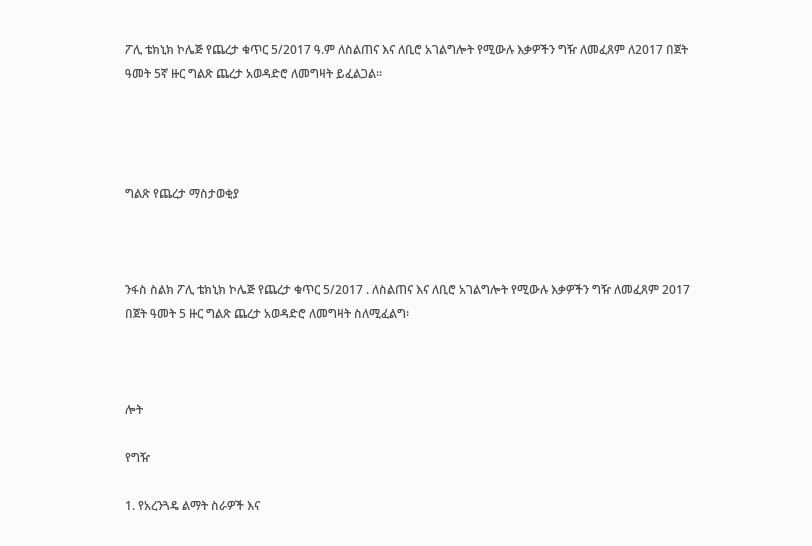ፖሊ ቴክኒክ ኮሌጅ የጨረታ ቁጥር 5/2017 ዓ.ም ለስልጠና እና ለቢሮ አገልግሎት የሚውሉ እቃዎችን ግዥ ለመፈጸም ለ2017 በጀት ዓመት 5ኛ ዙር ግልጽ ጨረታ አወዳድሮ ለመግዛት ይፈልጋል።




ግልጽ የጨረታ ማስታወቂያ



ንፋስ ስልክ ፖሊ ቴክኒክ ኮሌጅ የጨረታ ቁጥር 5/2017 . ለስልጠና እና ለቢሮ አገልግሎት የሚውሉ እቃዎችን ግዥ ለመፈጸም 2017 በጀት ዓመት 5 ዙር ግልጽ ጨረታ አወዳድሮ ለመግዛት ስለሚፈልግ፡



ሎት

የግዥ

1. የአረንጓዴ ልማት ስራዎች እና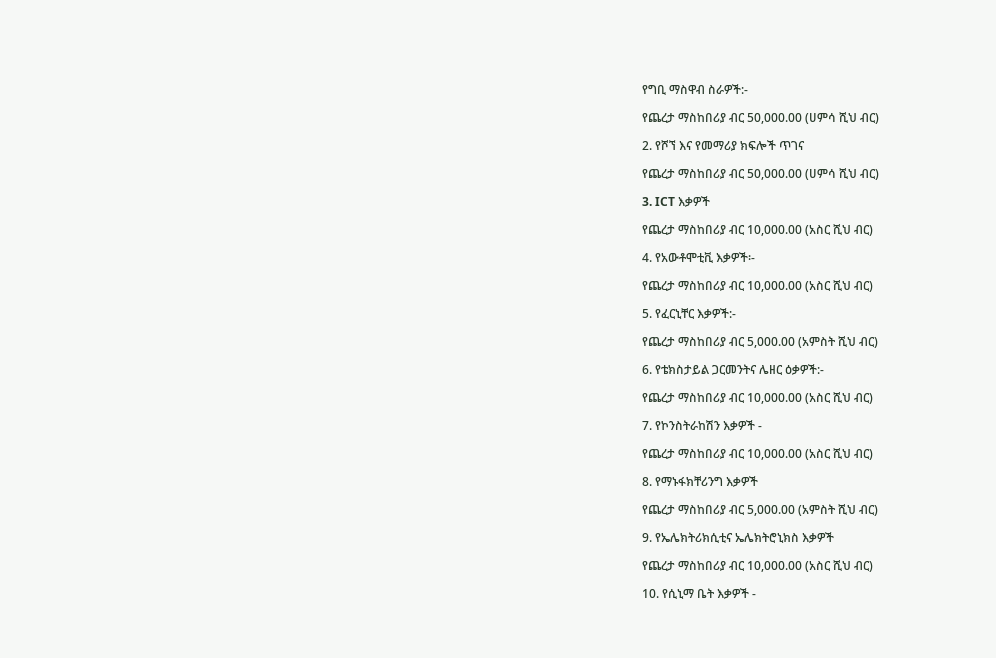የግቢ ማስዋብ ስራዎች:-

የጨረታ ማስከበሪያ ብር 50,000.00 (ሀምሳ ሺህ ብር)

2. የሾኘ እና የመማሪያ ክፍሎች ጥገና

የጨረታ ማስከበሪያ ብር 50,000.00 (ሀምሳ ሺህ ብር)

3. ICT እቃዎች

የጨረታ ማስከበሪያ ብር 10,000.00 (አስር ሺህ ብር)

4. የአውቶሞቲቪ እቃዎች፡-

የጨረታ ማስከበሪያ ብር 10,000.00 (አስር ሺህ ብር)

5. የፈርኒቸር እቃዎች:-

የጨረታ ማስከበሪያ ብር 5,000.00 (አምስት ሺህ ብር)

6. የቴክስታይል ጋርመንትና ሌዘር ዕቃዎች:-

የጨረታ ማስከበሪያ ብር 10,000.00 (አስር ሺህ ብር)

7. የኮንስትራከሽን እቃዎች -

የጨረታ ማስከበሪያ ብር 10,000.00 (አስር ሺህ ብር)

8. የማኑፋክቸሪንግ እቃዎች

የጨረታ ማስከበሪያ ብር 5,000.00 (አምስት ሺህ ብር)

9. የኤሌክትሪክሲቲና ኤሌክትሮኒክስ እቃዎች

የጨረታ ማስከበሪያ ብር 10,000.00 (አስር ሺህ ብር)

10. የሲኒማ ቤት እቃዎች -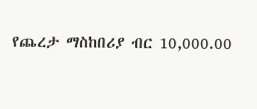የጨረታ ማስከበሪያ ብር 10,000.00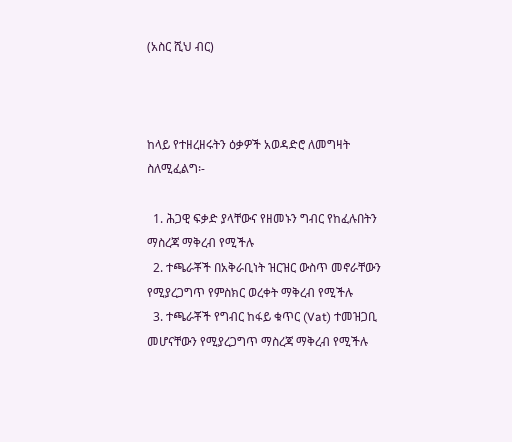(አስር ሺህ ብር)



ከላይ የተዘረዘሩትን ዕቃዎች አወዳድሮ ለመግዛት ስለሚፈልግ፡-

  1. ሕጋዊ ፍቃድ ያላቸውና የዘመኑን ግብር የከፈሉበትን ማስረጃ ማቅረብ የሚችሉ
  2. ተጫራቾች በአቅራቢነት ዝርዝር ውስጥ መኖራቸውን የሚያረጋግጥ የምስክር ወረቀት ማቅረብ የሚችሉ
  3. ተጫራቾች የግብር ከፋይ ቁጥር (Vat) ተመዝጋቢ መሆናቸውን የሚያረጋግጥ ማስረጃ ማቅረብ የሚችሉ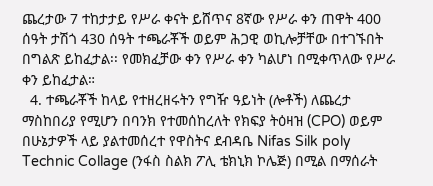ጨረታው 7 ተከታታይ የሥራ ቀናት ይሸጥና 8ኛው የሥራ ቀን ጠዋት 400 ሰዓት ታሽጎ 430 ሰዓት ተጫራቾች ወይም ሕጋዊ ወኪሎቻቸው በተገኙበት በግልጽ ይከፈታል፡፡ የመክፈቻው ቀን የሥራ ቀን ካልሆነ በሚቀጥለው የሥራ ቀን ይከፈታል።
  4. ተጫራቾች ከላይ የተዘረዘሩትን የግዥ ዓይነት (ሎቶች) ለጨረታ ማስከበሪያ የሚሆን በባንክ የተመሰከረለት የክፍያ ትዕዛዝ (CPO) ወይም በሁኔታዎች ላይ ያልተመሰረተ የዋስትና ደብዳቤ Nifas Silk poly Technic Collage (ንፋስ ስልክ ፖሊ ቴክኒክ ኮሌጅ) በሚል በማሰራት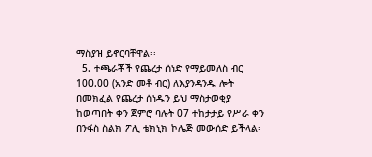ማስያዝ ይኖርባቸዋል፡፡
  5. ተጫራቾች የጨረታ ሰነድ የማይመለስ ብር 100.00 (አንድ መቶ ብር) ለእያንዳንዱ ሎት በመክፈል የጨረታ ሰነዱን ይህ ማስታወቂያ ከወጣበት ቀን ጀምሮ ባሉት 07 ተከታታይ የሥራ ቀን በንፋስ ስልክ ፖሊ ቴክኒክ ኮሌጅ መውሰድ ይችላል፡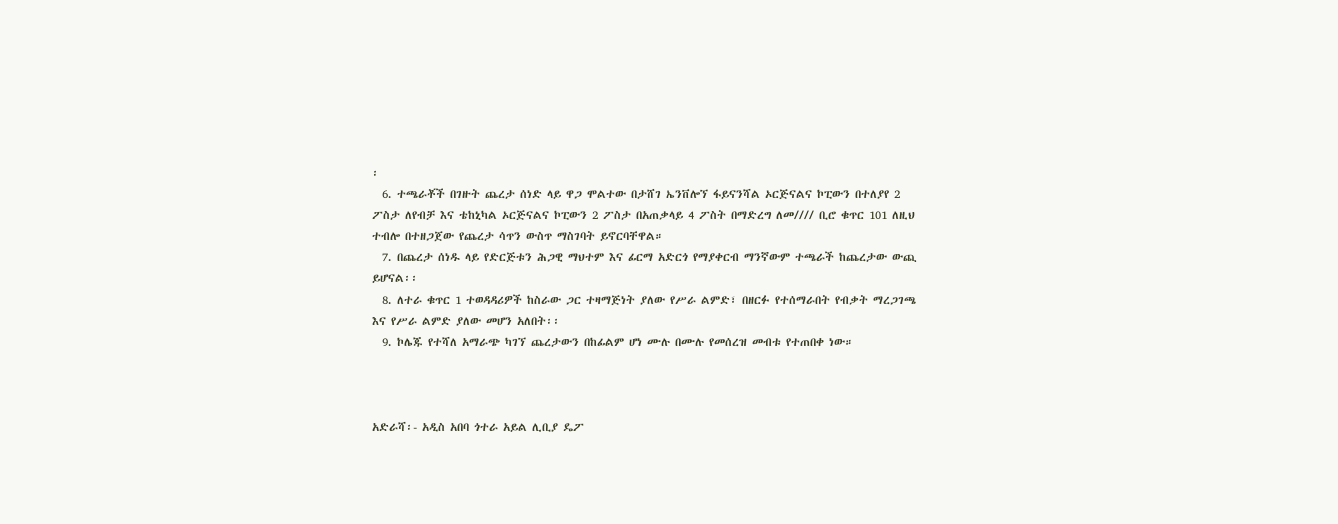፡
  6. ተጫራቾች በገዙት ጨረታ ሰነድ ላይ ዋጋ ሞልተው በታሸገ ኤንቨሎኘ ፋይናንሻል ኦርጅናልና ኮፒውን በተለያየ 2 ፖስታ ለየብቻ እና ቴከኒካል ኦርጅናልና ኮፒውን 2 ፖስታ በአጠቃላይ 4 ፖስት በማድረግ ለመ//// ቢሮ ቁጥር 101 ለዚህ ተብሎ በተዘጋጀው የጨረታ ሳጥን ውስጥ ማስገባት ይኖርባቸዋል።
  7. በጨረታ ሰነዱ ላይ የድርጅቱን ሕጋዊ ማህተም እና ፊርማ አድርጎ የማያቀርብ ማንኛውም ተጫራች ከጨረታው ውጪ ይሆናል፡፡
  8. ለተራ ቁጥር 1 ተወዳዳሪዎች ከስራው ጋር ተዛማጅነት ያለው የሥራ ልምድ፣ በዘርፉ የተሰማራበት የብቃት ማረጋገጫ እና የሥራ ልምድ ያለው መሆን አለበት፡፡
  9. ኮሌጁ የተሻለ አማራጭ ካገኘ ጨረታውን በከፊልም ሆነ ሙሉ በሙሉ የመሰረዝ መብቱ የተጠበቀ ነው።



አድራሻ፡- አዲስ አበባ ጎተራ አይል ሊቢያ ዴፖ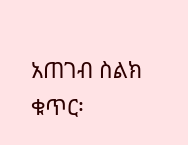አጠገብ ስልክ ቁጥር፡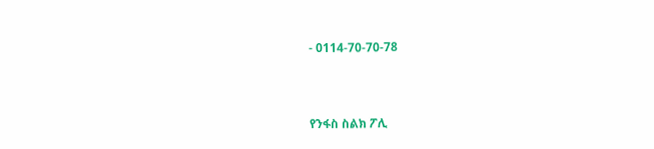- 0114-70-70-78



የንፋስ ስልክ ፖሊ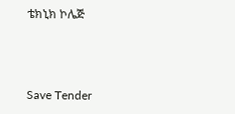ቴክኒክ ኮሌጅ



Save Tender